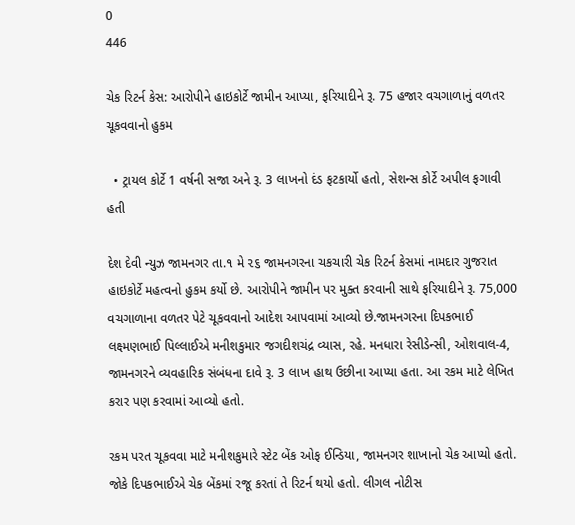0
446

ચેક રિટર્ન કેસ: આરોપીને હાઇકોર્ટે જામીન આપ્યા, ફરિયાદીને રૂ. 75 હજાર વચગાળાનું વળતર ચૂકવવાનો હુકમ

  • ટ્રાયલ કોર્ટે 1 વર્ષની સજા અને રૂ. 3 લાખનો દંડ ફટકાર્યો હતો, સેશન્સ કોર્ટે અપીલ ફગાવી હતી

દેશ દેવી ન્યુઝ જામનગર તા.૧ મે ૨૬ જામનગરના ચકચારી ચેક રિટર્ન કેસમાં નામદાર ગુજરાત હાઇકોર્ટે મહત્વનો હુકમ કર્યો છે. આરોપીને જામીન પર મુક્ત કરવાની સાથે ફરિયાદીને રૂ. 75,000 વચગાળાના વળતર પેટે ચૂકવવાનો આદેશ આપવામાં આવ્યો છે.જામનગરના દિપકભાઈ લક્ષ્મણભાઈ પિલ્લાઈએ મનીશકુમાર જગદીશચંદ્ર વ્યાસ, રહે. મનધારા રેસીડેન્સી, ઓશવાલ-4, જામનગરને વ્યવહારિક સંબંધના દાવે રૂ. 3 લાખ હાથ ઉછીના આપ્યા હતા. આ રકમ માટે લેખિત કરાર પણ કરવામાં આવ્યો હતો.

રકમ પરત ચૂકવવા માટે મનીશકુમારે સ્ટેટ બેંક ઓફ ઈન્ડિયા, જામનગર શાખાનો ચેક આપ્યો હતો. જોકે દિપકભાઈએ ચેક બેંકમાં રજૂ કરતાં તે રિટર્ન થયો હતો. લીગલ નોટીસ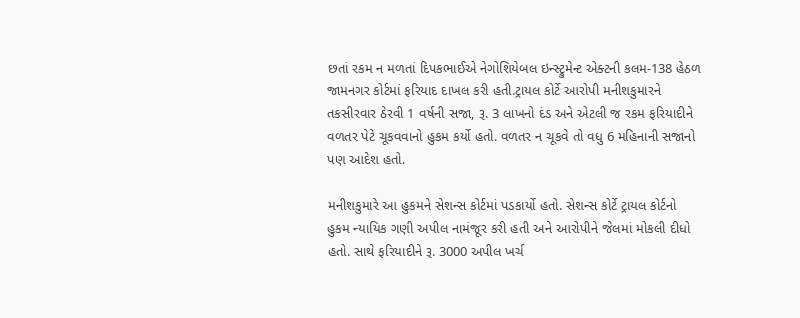છતાં રકમ ન મળતાં દિપકભાઈએ નેગોશિયેબલ ઇન્સ્ટ્રુમેન્ટ એક્ટની કલમ-138 હેઠળ જામનગર કોર્ટમાં ફરિયાદ દાખલ કરી હતી.ટ્રાયલ કોર્ટે આરોપી મનીશકુમારને તકસીરવાર ઠેરવી 1 વર્ષની સજા, રૂ. 3 લાખનો દંડ અને એટલી જ રકમ ફરિયાદીને વળતર પેટે ચૂકવવાનો હુકમ કર્યો હતો. વળતર ન ચૂકવે તો વધુ 6 મહિનાની સજાનો પણ આદેશ હતો.

મનીશકુમારે આ હુકમને સેશન્સ કોર્ટમાં પડકાર્યો હતો. સેશન્સ કોર્ટે ટ્રાયલ કોર્ટનો હુકમ ન્યાયિક ગણી અપીલ નામંજૂર કરી હતી અને આરોપીને જેલમાં મોકલી દીધો હતો. સાથે ફરિયાદીને રૂ. 3000 અપીલ ખર્ચ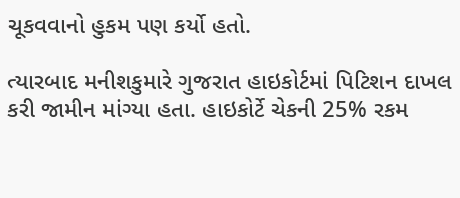ચૂકવવાનો હુકમ પણ કર્યો હતો.

ત્યારબાદ મનીશકુમારે ગુજરાત હાઇકોર્ટમાં પિટિશન દાખલ કરી જામીન માંગ્યા હતા. હાઇકોર્ટે ચેકની 25% રકમ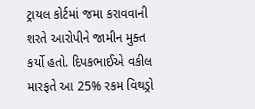ટ્રાયલ કોર્ટમાં જમા કરાવવાની શરતે આરોપીને જામીન મુક્ત કર્યો હતો. દિપકભાઈએ વકીલ મારફતે આ 25% રકમ વિથડ્રો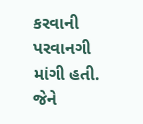કરવાની પરવાનગી માંગી હતી. જેને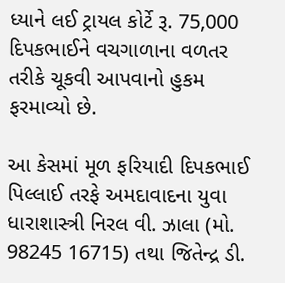ધ્યાને લઈ ટ્રાયલ કોર્ટે રૂ. 75,000 દિપકભાઈને વચગાળાના વળતર તરીકે ચૂકવી આપવાનો હુકમ ફરમાવ્યો છે.

આ કેસમાં મૂળ ફરિયાદી દિપકભાઈ પિલ્લાઈ તરફે અમદાવાદના યુવા ધારાશાસ્ત્રી નિરલ વી. ઝાલા (મો. 98245 16715) તથા જિતેન્દ્ર ડી.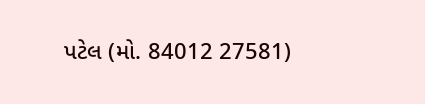પટેલ (મો. 84012 27581)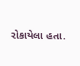રોકાયેલા હતા.